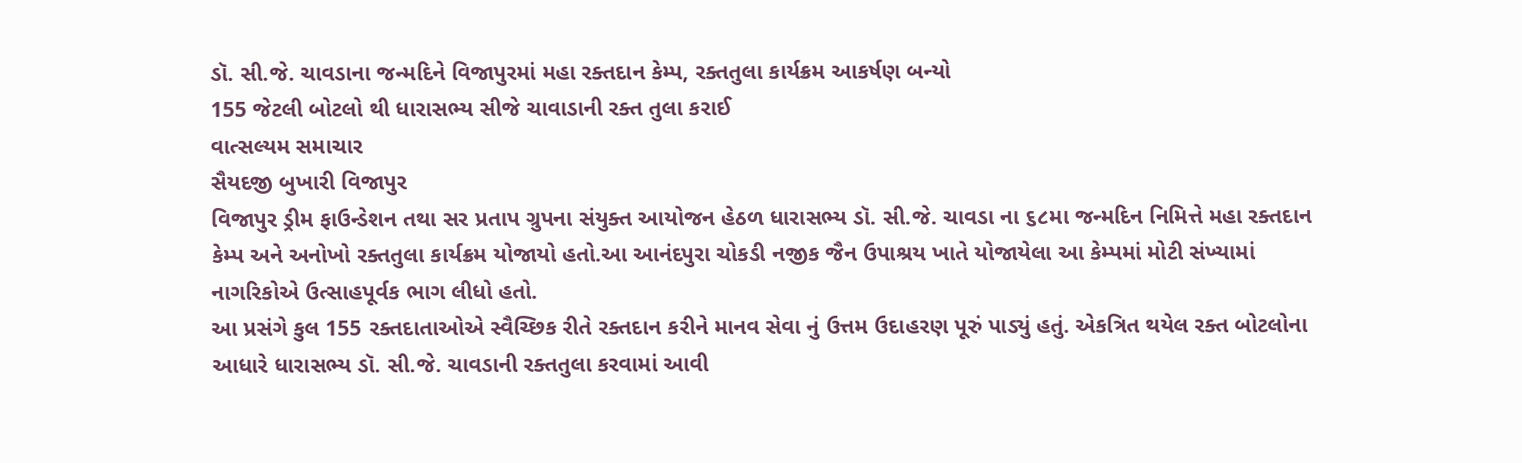ડૉ. સી.જે. ચાવડાના જન્મદિને વિજાપુરમાં મહા રક્તદાન કેમ્પ, રક્તતુલા કાર્યક્રમ આકર્ષણ બન્યો
155 જેટલી બોટલો થી ધારાસભ્ય સીજે ચાવાડાની રક્ત તુલા કરાઈ
વાત્સલ્યમ સમાચાર
સૈયદજી બુખારી વિજાપુર
વિજાપુર ડ્રીમ ફાઉન્ડેશન તથા સર પ્રતાપ ગ્રુપના સંયુક્ત આયોજન હેઠળ ધારાસભ્ય ડૉ. સી.જે. ચાવડા ના ૬૮મા જન્મદિન નિમિત્તે મહા રક્તદાન કેમ્પ અને અનોખો રક્તતુલા કાર્યક્રમ યોજાયો હતો.આ આનંદપુરા ચોકડી નજીક જૈન ઉપાશ્રય ખાતે યોજાયેલા આ કેમ્પમાં મોટી સંખ્યામાં નાગરિકોએ ઉત્સાહપૂર્વક ભાગ લીધો હતો.
આ પ્રસંગે કુલ 155 રક્તદાતાઓએ સ્વૈચ્છિક રીતે રક્તદાન કરીને માનવ સેવા નું ઉત્તમ ઉદાહરણ પૂરું પાડ્યું હતું. એકત્રિત થયેલ રક્ત બોટલોના આધારે ધારાસભ્ય ડૉ. સી.જે. ચાવડાની રક્તતુલા કરવામાં આવી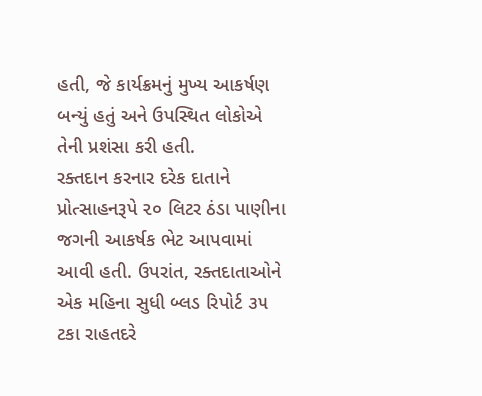હતી, જે કાર્યક્રમનું મુખ્ય આકર્ષણ બન્યું હતું અને ઉપસ્થિત લોકોએ તેની પ્રશંસા કરી હતી.
રક્તદાન કરનાર દરેક દાતાને પ્રોત્સાહનરૂપે ૨૦ લિટર ઠંડા પાણીના જગની આકર્ષક ભેટ આપવામાં આવી હતી. ઉપરાંત, રક્તદાતાઓને એક મહિના સુધી બ્લડ રિપોર્ટ ૩૫ ટકા રાહતદરે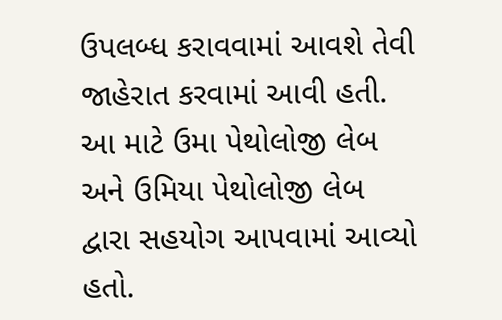ઉપલબ્ધ કરાવવામાં આવશે તેવી જાહેરાત કરવામાં આવી હતી. આ માટે ઉમા પેથોલોજી લેબ અને ઉમિયા પેથોલોજી લેબ દ્વારા સહયોગ આપવામાં આવ્યો હતો.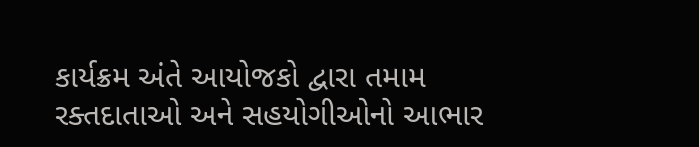કાર્યક્રમ અંતે આયોજકો દ્વારા તમામ રક્તદાતાઓ અને સહયોગીઓનો આભાર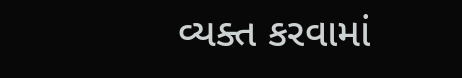વ્યક્ત કરવામાં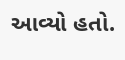આવ્યો હતો.